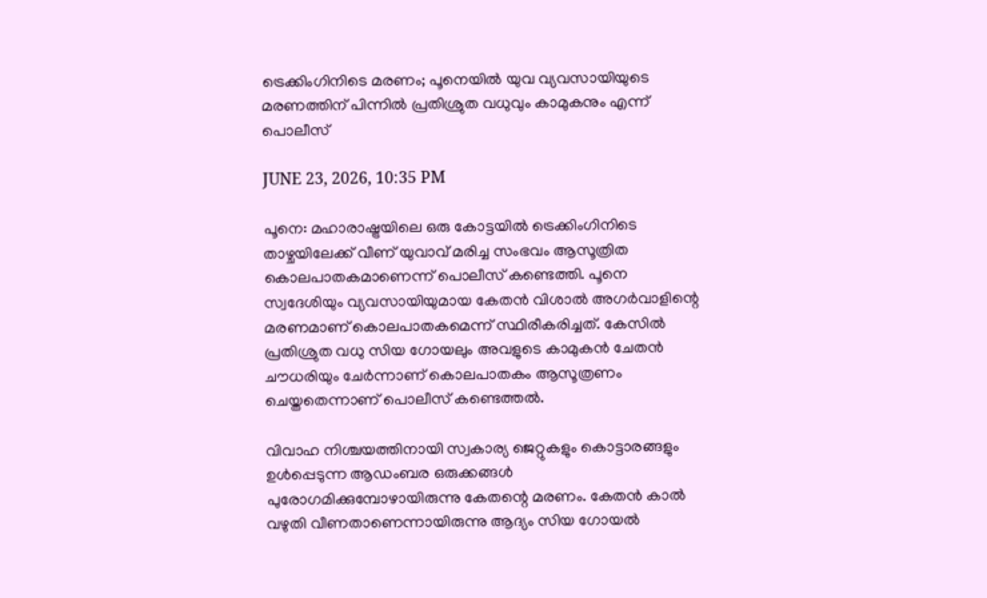ട്രെക്കിംഗിനിടെ മരണം; പൂനെയിൽ യുവ വ്യവസായിയുടെ മരണത്തിന് പിന്നിൽ പ്രതിശ്രുത വധുവും കാമുകനും എന്ന് പൊലീസ്

JUNE 23, 2026, 10:35 PM

പൂനെ: മഹാരാഷ്ട്രയിലെ ഒരു കോട്ടയിൽ ട്രെക്കിംഗിനിടെ താഴ്ചയിലേക്ക് വീണ് യുവാവ് മരിച്ച സംഭവം ആസൂത്രിത കൊലപാതകമാണെന്ന് പൊലീസ് കണ്ടെത്തി. പൂനെ സ്വദേശിയും വ്യവസായിയുമായ കേതൻ വിശാൽ അഗർവാളിന്റെ മരണമാണ് കൊലപാതകമെന്ന് സ്ഥിരീകരിച്ചത്. കേസിൽ പ്രതിശ്രുത വധു സിയ ഗോയലും അവളുടെ കാമുകൻ ചേതൻ ചൗധരിയും ചേർന്നാണ് കൊലപാതകം ആസൂത്രണം ചെയ്തതെന്നാണ് പൊലീസ് കണ്ടെത്തൽ.

വിവാഹ നിശ്ചയത്തിനായി സ്വകാര്യ ജെറ്റുകളും കൊട്ടാരങ്ങളും ഉൾപ്പെടുന്ന ആഡംബര ഒരുക്കങ്ങൾ പുരോഗമിക്കുമ്പോഴായിരുന്നു കേതന്റെ മരണം. കേതൻ കാൽ വഴുതി വീണതാണെന്നായിരുന്നു ആദ്യം സിയ ഗോയൽ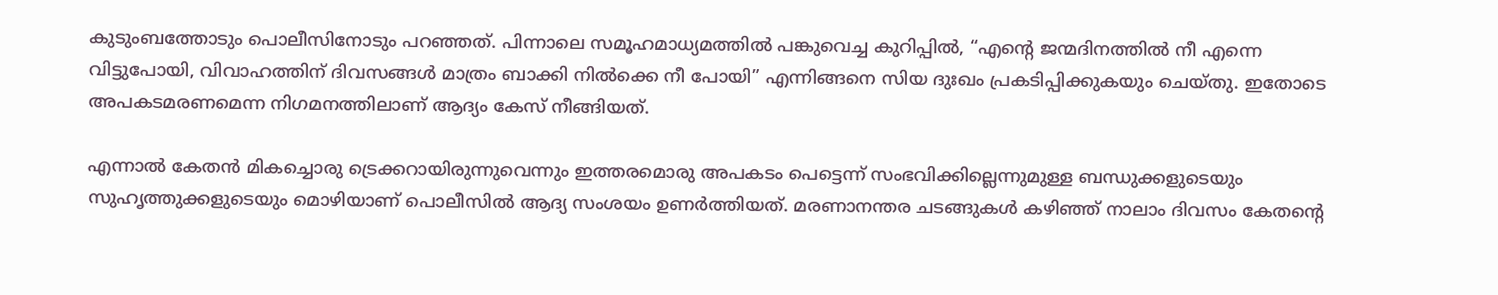കുടുംബത്തോടും പൊലീസിനോടും പറഞ്ഞത്. പിന്നാലെ സമൂഹമാധ്യമത്തിൽ പങ്കുവെച്ച കുറിപ്പിൽ, “എന്റെ ജന്മദിനത്തിൽ നീ എന്നെ വിട്ടുപോയി, വിവാഹത്തിന് ദിവസങ്ങൾ മാത്രം ബാക്കി നിൽക്കെ നീ പോയി” എന്നിങ്ങനെ സിയ ദുഃഖം പ്രകടിപ്പിക്കുകയും ചെയ്തു. ഇതോടെ അപകടമരണമെന്ന നിഗമനത്തിലാണ് ആദ്യം കേസ് നീങ്ങിയത്.

എന്നാൽ കേതൻ മികച്ചൊരു ട്രെക്കറായിരുന്നുവെന്നും ഇത്തരമൊരു അപകടം പെട്ടെന്ന് സംഭവിക്കില്ലെന്നുമുള്ള ബന്ധുക്കളുടെയും സുഹൃത്തുക്കളുടെയും മൊഴിയാണ് പൊലീസിൽ ആദ്യ സംശയം ഉണർത്തിയത്. മരണാനന്തര ചടങ്ങുകൾ കഴിഞ്ഞ് നാലാം ദിവസം കേതന്റെ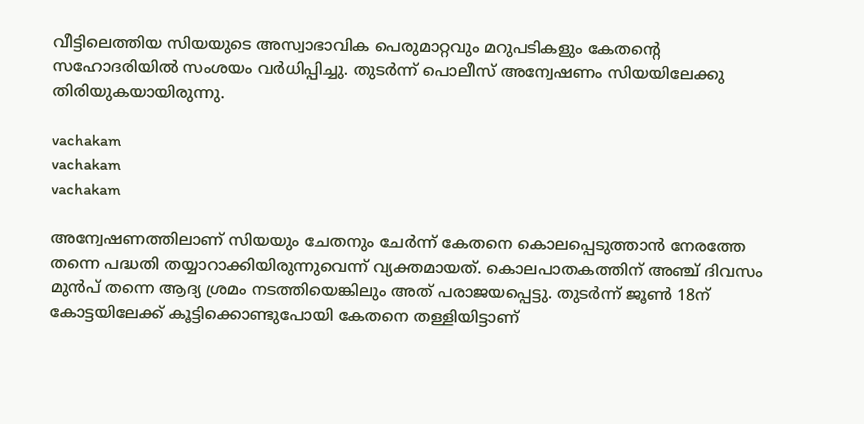വീട്ടിലെത്തിയ സിയയുടെ അസ്വാഭാവിക പെരുമാറ്റവും മറുപടികളും കേതന്റെ സഹോദരിയിൽ സംശയം വർധിപ്പിച്ചു. തുടർന്ന് പൊലീസ് അന്വേഷണം സിയയിലേക്കു തിരിയുകയായിരുന്നു.

vachakam
vachakam
vachakam

അന്വേഷണത്തിലാണ് സിയയും ചേതനും ചേർന്ന് കേതനെ കൊലപ്പെടുത്താൻ നേരത്തേ തന്നെ പദ്ധതി തയ്യാറാക്കിയിരുന്നുവെന്ന് വ്യക്തമായത്. കൊലപാതകത്തിന് അഞ്ച് ദിവസം മുൻപ് തന്നെ ആദ്യ ശ്രമം നടത്തിയെങ്കിലും അത് പരാജയപ്പെട്ടു. തുടർന്ന് ജൂൺ 18ന് കോട്ടയിലേക്ക് കൂട്ടിക്കൊണ്ടുപോയി കേതനെ തള്ളിയിട്ടാണ്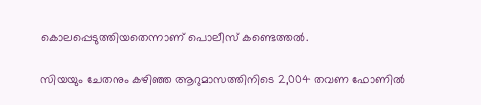കൊലപ്പെടുത്തിയതെന്നാണ് പൊലീസ് കണ്ടെത്തൽ.

സിയയും ചേതനും കഴിഞ്ഞ ആറുമാസത്തിനിടെ 2,004 തവണ ഫോണിൽ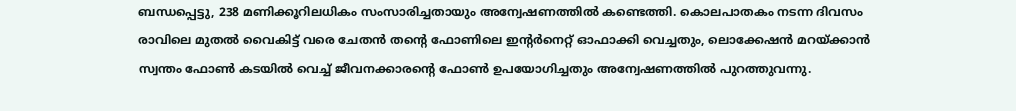ബന്ധപ്പെട്ടു, 238 മണിക്കൂറിലധികം സംസാരിച്ചതായും അന്വേഷണത്തിൽ കണ്ടെത്തി. കൊലപാതകം നടന്ന ദിവസം രാവിലെ മുതൽ വൈകിട്ട് വരെ ചേതൻ തന്റെ ഫോണിലെ ഇന്റർനെറ്റ് ഓഫാക്കി വെച്ചതും, ലൊക്കേഷൻ മറയ്ക്കാൻ സ്വന്തം ഫോൺ കടയിൽ വെച്ച് ജീവനക്കാരന്റെ ഫോൺ ഉപയോഗിച്ചതും അന്വേഷണത്തിൽ പുറത്തുവന്നു.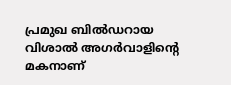പ്രമുഖ ബിൽഡറായ വിശാൽ അഗർവാളിന്റെ മകനാണ്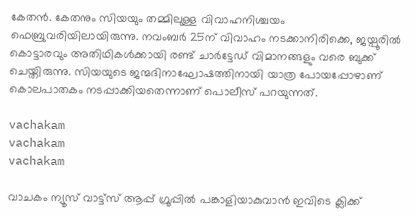കേതൻ. കേതനും സിയയും തമ്മിലുള്ള വിവാഹനിശ്ചയം ഫെബ്രുവരിയിലായിരുന്നു. നവംബർ 25ന് വിവാഹം നടക്കാനിരിക്കെ, ജയ്പൂരിൽ കൊട്ടാരവും അതിഥികൾക്കായി രണ്ട് ചാർട്ടേഡ് വിമാനങ്ങളും വരെ ബുക്ക് ചെയ്തിരുന്നു. സിയയുടെ ജന്മദിനാഘോഷത്തിനായി യാത്ര പോയപ്പോഴാണ് കൊലപാതകം നടപ്പാക്കിയതെന്നാണ് പൊലീസ് പറയുന്നത്.

vachakam
vachakam
vachakam

വാചകം ന്യൂസ് വാട്ട്സ് ആപ്പ് ഗ്രൂപ്പിൽ പങ്കാളിയാകുവാൻ ഇവിടെ ക്ലിക്ക്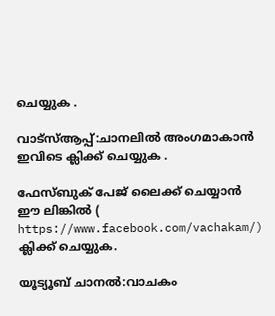ചെയ്യുക .

വാട്സ്ആപ്പ്:ചാനലിൽ അംഗമാകാൻ ഇവിടെ ക്ലിക്ക് ചെയ്യുക .

ഫേസ്ബുക് പേജ് ലൈക്ക് ചെയ്യാൻ ഈ ലിങ്കിൽ (
https://www.facebook.com/vachakam/) ക്ലിക്ക് ചെയ്യുക.

യൂട്യൂബ് ചാനൽ:വാചകം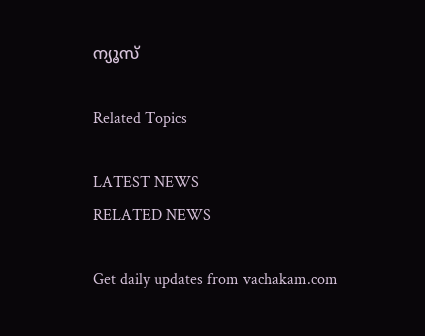ന്യൂസ്

Related Topics

LATEST NEWS
RELATED NEWS

Get daily updates from vachakam.com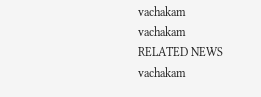vachakam
vachakam
RELATED NEWS
vachakam